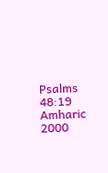Psalms 48:19
Amharic 2000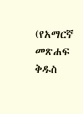(የአማርኛ መጽሐፍ ቅዱስ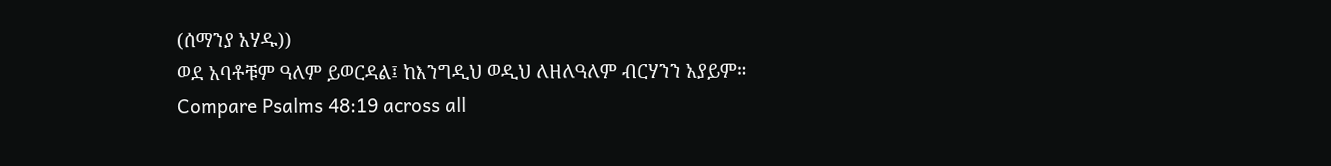(ሰማንያ አሃዱ))
ወደ አባቶቹም ዓለም ይወርዳል፤ ከእንግዲህ ወዲህ ለዘለዓለም ብርሃንን አያይም።
Compare Psalms 48:19 across all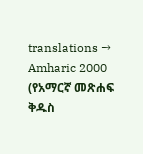translations →
Amharic 2000 (የአማርኛ መጽሐፍ ቅዱስ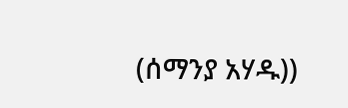(ሰማንያ አሃዱ))